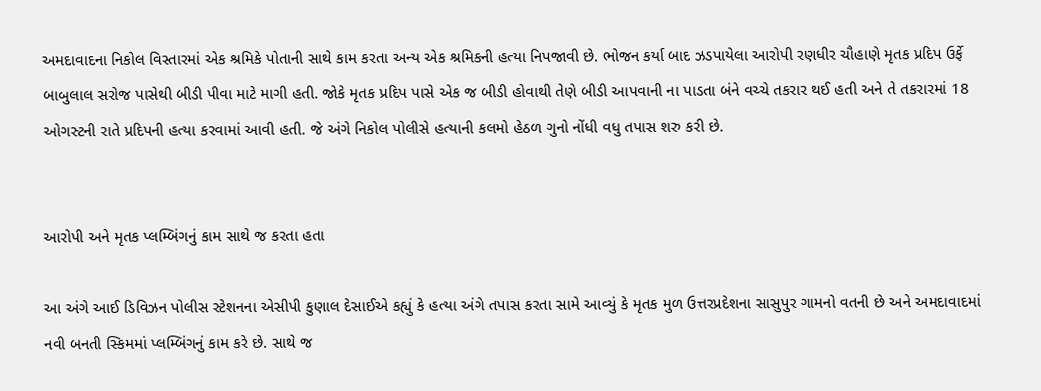અમદાવાદના નિકોલ વિસ્તારમાં એક શ્રમિકે પોતાની સાથે કામ કરતા અન્ય એક શ્રમિકની હત્યા નિપજાવી છે. ભોજન કર્યા બાદ ઝડપાયેલા આરોપી રણધીર ચૌહાણે મૃતક પ્રદિપ ઉર્ફે બાબુલાલ સરોજ પાસેથી બીડી પીવા માટે માગી હતી. જોકે મૃતક પ્રદિપ પાસે એક જ બીડી હોવાથી તેણે બીડી આપવાની ના પાડતા બંને વચ્ચે તકરાર થઈ હતી અને તે તકરારમાં 18 ઓગસ્ટની રાતે પ્રદિપની હત્યા કરવામાં આવી હતી. જે અંગે નિકોલ પોલીસે હત્યાની કલમો હેઠળ ગુનો નોંધી વધુ તપાસ શરુ કરી છે.


આરોપી અને મૃતક પ્લમ્બિંગનું કામ સાથે જ કરતા હતા

આ અંગે આઈ ડિવિઝન પોલીસ સ્ટેશનના એસીપી કુણાલ દેસાઈએ કહ્યું કે હત્યા અંગે તપાસ કરતા સામે આવ્યું કે મૃતક મુળ ઉત્તરપ્રદેશના સાસુપુર ગામનો વતની છે અને અમદાવાદમાં નવી બનતી સ્કિમમાં પ્લમ્બિંગનું કામ કરે છે. સાથે જ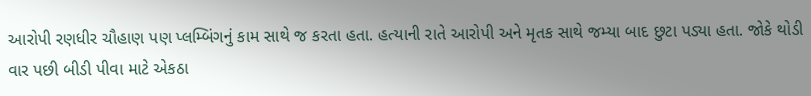આરોપી રણધીર ચૌહાણ પણ પ્લમ્બિંગનું કામ સાથે જ કરતા હતા. હત્યાની રાતે આરોપી અને મૃતક સાથે જમ્યા બાદ છુટા પડ્યા હતા. જોકે થોડી વાર પછી બીડી પીવા માટે એકઠા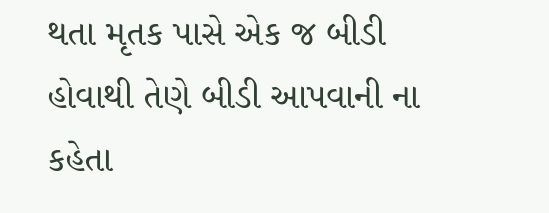થતા મૃતક પાસે એક જ બીડી હોવાથી તેણે બીડી આપવાની ના કહેતા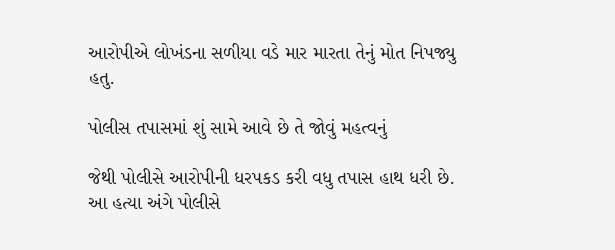આરોપીએ લોખંડના સળીયા વડે માર મારતા તેનું મોત નિપજ્યુ હતુ.

પોલીસ તપાસમાં શું સામે આવે છે તે જોવું મહત્વનું

જેથી પોલીસે આરોપીની ધરપકડ કરી વધુ તપાસ હાથ ધરી છે. આ હત્યા અંગે પોલીસે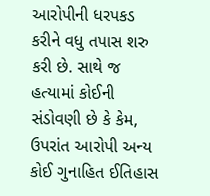આરોપીની ધરપકડ કરીને વધુ તપાસ શરુ કરી છે. સાથે જ હત્યામાં કોઈની સંડોવણી છે કે કેમ, ઉપરાંત આરોપી અન્ય કોઈ ગુનાહિત ઈતિહાસ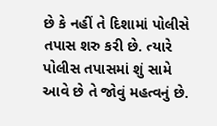છે કે નહીં તે દિશામાં પોલીસે તપાસ શરુ કરી છે. ત્યારે પોલીસ તપાસમાં શું સામે આવે છે તે જોવું મહત્વનું છે.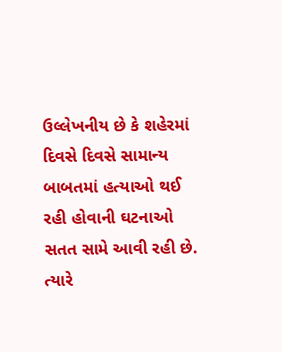ઉલ્લેખનીય છે કે શહેરમાં દિવસે દિવસે સામાન્ય બાબતમાં હત્યાઓ થઈ રહી હોવાની ઘટનાઓ સતત સામે આવી રહી છે. ત્યારે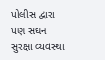પોલીસ દ્વારા પણ સઘન સુરક્ષા વ્યવસ્થા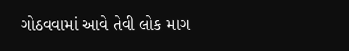ગોઠવવામાં આવે તેવી લોક માગ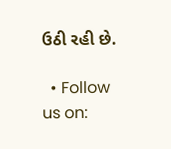ઉઠી રહી છે.

  • Follow us on: